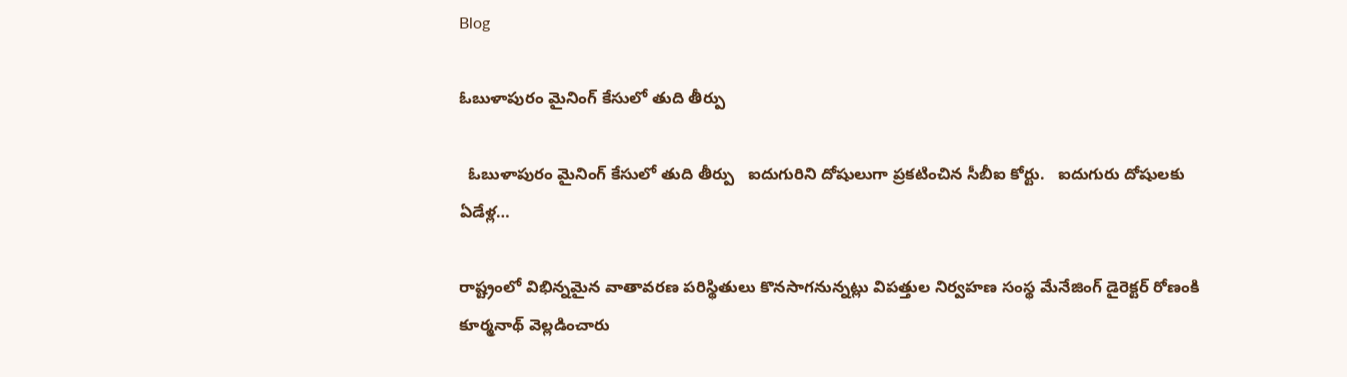Blog

ఓబుళాపురం మైనింగ్ కేసులో తుది తీర్పు

  ఓబుళాపురం మైనింగ్ కేసులో తుది తీర్పు   ఐదుగురిని దోషులుగా ప్రకటించిన సీబీఐ కోర్టు.   ఐదుగురు దోషులకు ఏడేళ్ల…

రాష్ట్రంలో విభిన్నమైన వాతావరణ పరిస్థితులు కొనసాగనున్నట్లు విపత్తుల నిర్వహణ సంస్థ మేనేజింగ్ డైరెక్టర్ రోణంకి కూర్మనాథ్ వెల్లడించారు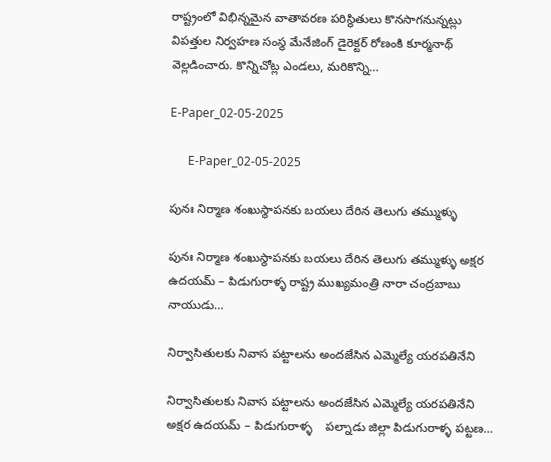రాష్ట్రంలో విభిన్నమైన వాతావరణ పరిస్థితులు కొనసాగనున్నట్లు విపత్తుల నిర్వహణ సంస్థ మేనేజింగ్ డైరెక్టర్ రోణంకి కూర్మనాథ్ వెల్లడించారు. కొన్నిచోట్ల ఎండలు, మరికొన్ని…

E-Paper_02-05-2025

      E-Paper_02-05-2025

పునః నిర్మాణ శంఖుస్థాపనకు బయలు దేరిన తెలుగు తమ్ముళ్ళు

పునః నిర్మాణ శంఖుస్థాపనకు బయలు దేరిన తెలుగు తమ్ముళ్ళు అక్షర ఉదయమ్ – పిడుగురాళ్ళ రాష్ట్ర ముఖ్యమంత్రి నారా చంద్రబాబు నాయుడు…

నిర్వాసితులకు నివాస పట్టాలను అందజేసిన ఎమ్మెల్యే యరపతినేని

నిర్వాసితులకు నివాస పట్టాలను అందజేసిన ఎమ్మెల్యే యరపతినేని    అక్షర ఉదయమ్ – పిడుగురాళ్ళ    పల్నాడు జిల్లా పిడుగురాళ్ళ పట్టణ…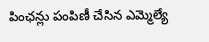పింఛన్లు పంపిణీ చేసిన ఎమ్మెల్యే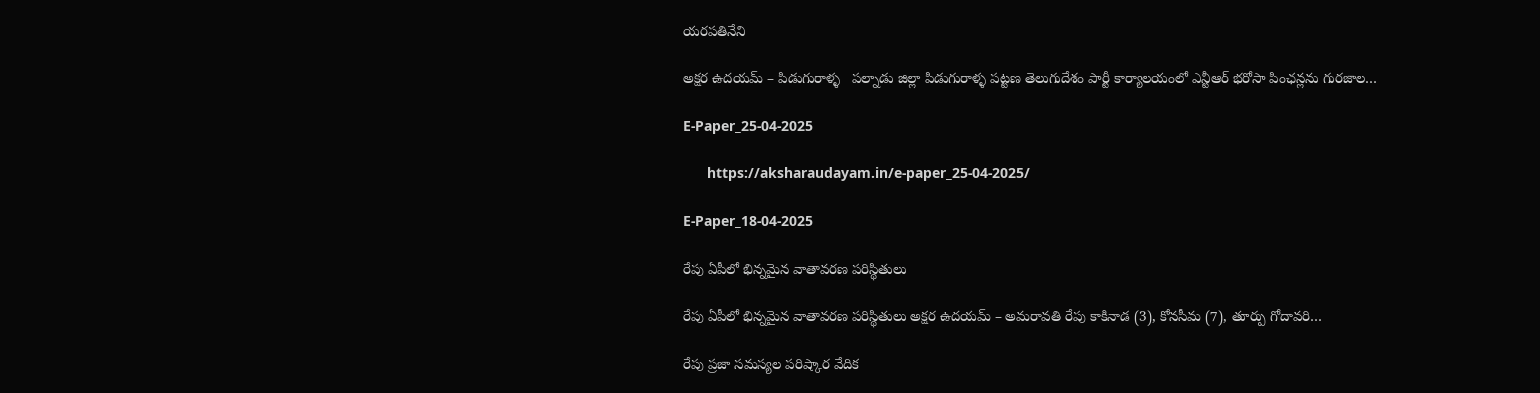యరపతినేని

అక్షర ఉదయమ్ – పిడుగురాళ్ళ   పల్నాడు జిల్లా పిడుగురాళ్ళ పట్టణ తెలుగుదేశం పార్టీ కార్యాలయంలో ఎన్టీఆర్ భరోసా పింఛన్లను గురజాల…

E-Paper_25-04-2025

      https://aksharaudayam.in/e-paper_25-04-2025/

E-Paper_18-04-2025

రేపు ఏపీలో భిన్నమైన వాతావరణ పరిస్థితులు

రేపు ఏపీలో భిన్నమైన వాతావరణ పరిస్థితులు అక్షర ఉదయమ్ – అమరావతి రేపు కాకినాడ (3), కోనసీమ (7), తూర్పు గోదావరి…

రేపు ప్రజా సమస్యల పరిష్కార వేదిక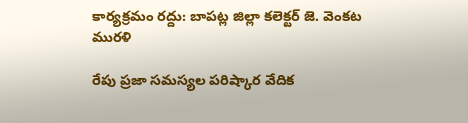కార్యక్రమం రద్దు: బాపట్ల జిల్లా కలెక్టర్ జె. వెంకట మురళి

రేపు ప్రజా సమస్యల పరిష్కార వేదిక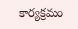కార్యక్రమం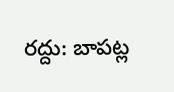రద్దు: బాపట్ల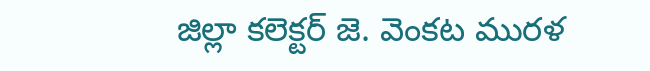జిల్లా కలెక్టర్ జె. వెంకట మురళ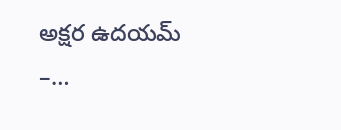అక్షర ఉదయమ్ –…